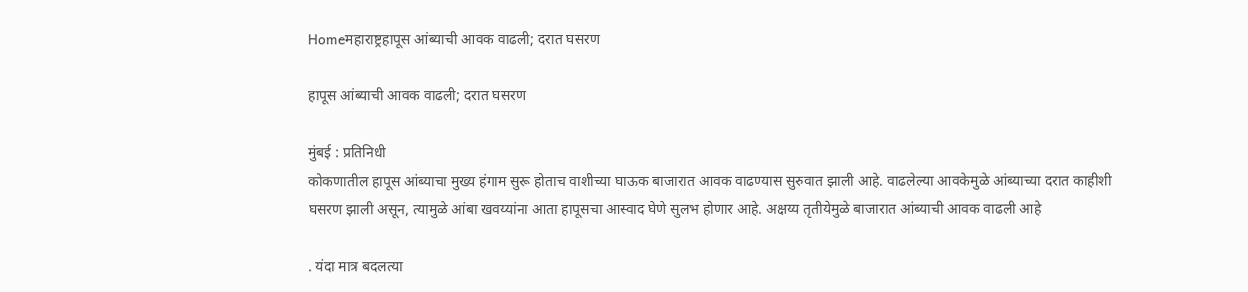Homeमहाराष्ट्रहापूस आंब्याची आवक वाढली; दरात घसरण

हापूस आंब्याची आवक वाढली; दरात घसरण

मुंबई : प्रतिनिधी
कोकणातील हापूस आंब्याचा मुख्य हंगाम सुरू होताच वाशीच्या घाऊक बाजारात आवक वाढण्यास सुरुवात झाली आहे. वाढलेल्या आवकेमुळे आंब्याच्या दरात काहीशी घसरण झाली असून, त्यामुळे आंबा खवय्यांना आता हापूसचा आस्वाद घेणे सुलभ होणार आहे. अक्षय्य तृतीयेमुळे बाजारात आंब्याची आवक वाढली आहे

. यंदा मात्र बदलत्या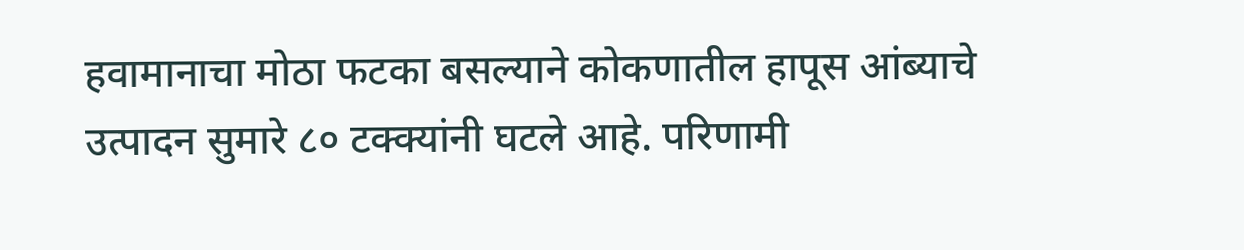हवामानाचा मोठा फटका बसल्याने कोकणातील हापूस आंब्याचे उत्पादन सुमारे ८० टक्क्यांनी घटले आहे. परिणामी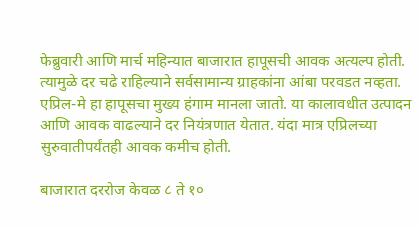फेब्रुवारी आणि मार्च महिन्यात बाजारात हापूसची आवक अत्यल्प होती. त्यामुळे दर चढे राहिल्याने सर्वसामान्य ग्राहकांना आंबा परवडत नव्हता. एप्रिल-मे हा हापूसचा मुख्य हंगाम मानला जातो. या कालावधीत उत्पादन आणि आवक वाढल्याने दर नियंत्रणात येतात. यंदा मात्र एप्रिलच्या सुरुवातीपर्यंतही आवक कमीच होती.

बाजारात दररोज केवळ ८ ते १०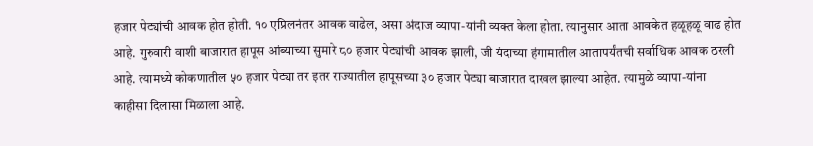हजार पेट्यांची आवक होत होती. १० एप्रिलनंतर आवक वाढेल, असा अंदाज व्यापा-यांनी व्यक्त केला होता. त्यानुसार आता आवकेत हळूहळू वाढ होत आहे. गुरुवारी वाशी बाजारात हापूस आंब्याच्या सुमारे ८० हजार पेट्यांची आवक झाली, जी यंदाच्या हंगामातील आतापर्यंतची सर्वाधिक आवक ठरली आहे. त्यामध्ये कोकणातील ५० हजार पेट्या तर इतर राज्यातील हापूसच्या ३० हजार पेट्या बाजारात दाखल झाल्या आहेत. त्यामुळे व्यापा-यांना काहीसा दिलासा मिळाला आहे.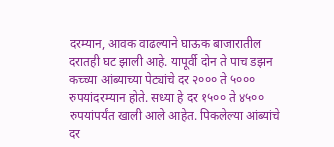दरम्यान, आवक वाढल्याने घाऊक बाजारातील दरातही घट झाली आहे. यापूर्वी दोन ते पाच डझन कच्च्या आंब्याच्या पेट्यांचे दर २००० ते ५००० रुपयांदरम्यान होते. सध्या हे दर १५०० ते ४५०० रुपयांपर्यंत खाली आले आहेत. पिकलेल्या आंब्यांचे दर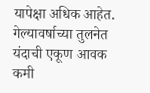यापेक्षा अधिक आहेत. गेल्यावर्षाच्या तुलनेत यंदाची एकूण आवक कमी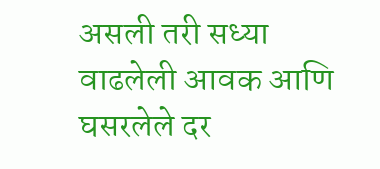असली तरी सध्या वाढलेली आवक आणि घसरलेले दर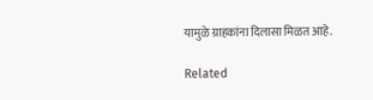यामुळे ग्राहकांना दिलासा मिळत आहे.

Related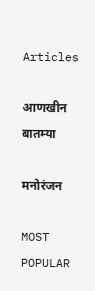Articles

आणखीन बातम्या

मनोरंजन

MOST POPULAR